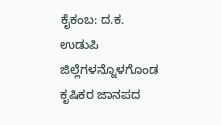ಕೈಕಂಬ: ದ.ಕ. ಉಡುಪಿ ಜಿಲ್ಲೆಗಳನ್ನೊಳಗೊಂಡ ಕೃಷಿಕರ ಜಾನಪದ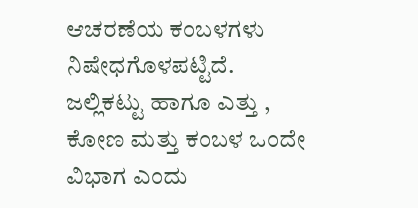ಆಚರಣೆಯ ಕಂಬಳಗಳು ನಿಷೇಧಗೊಳಪಟ್ಟಿದೆ. ಜಲ್ಲಿಕಟ್ಟು ಹಾಗೂ ಎತ್ತು , ಕೋಣ ಮತ್ತು ಕಂಬಳ ಒಂದೇ ವಿಭಾಗ ಎಂದು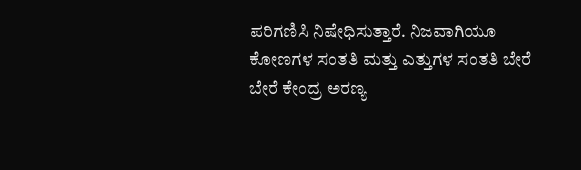ಪರಿಗಣಿಸಿ ನಿಷೇಧಿಸುತ್ತಾರೆ. ನಿಜವಾಗಿಯೂ ಕೋಣಗಳ ಸಂತತಿ ಮತ್ತು ಎತ್ತುಗಳ ಸಂತತಿ ಬೇರೆ ಬೇರೆ ಕೇಂದ್ರ ಅರಣ್ಯ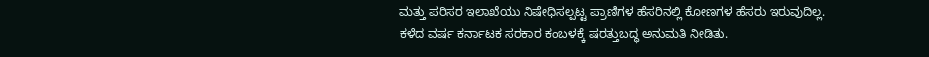ಮತ್ತು ಪರಿಸರ ಇಲಾಖೆಯು ನಿಷೇಧಿಸಲ್ಪಟ್ಟ ಪ್ರಾಣಿಗಳ ಹೆಸರಿನಲ್ಲಿ ಕೋಣಗಳ ಹೆಸರು ಇರುವುದಿಲ್ಲ.
ಕಳೆದ ವರ್ಷ ಕರ್ನಾಟಕ ಸರಕಾರ ಕಂಬಳಕ್ಕೆ ಷರತ್ತುಬದ್ಧ ಅನುಮತಿ ನೀಡಿತು.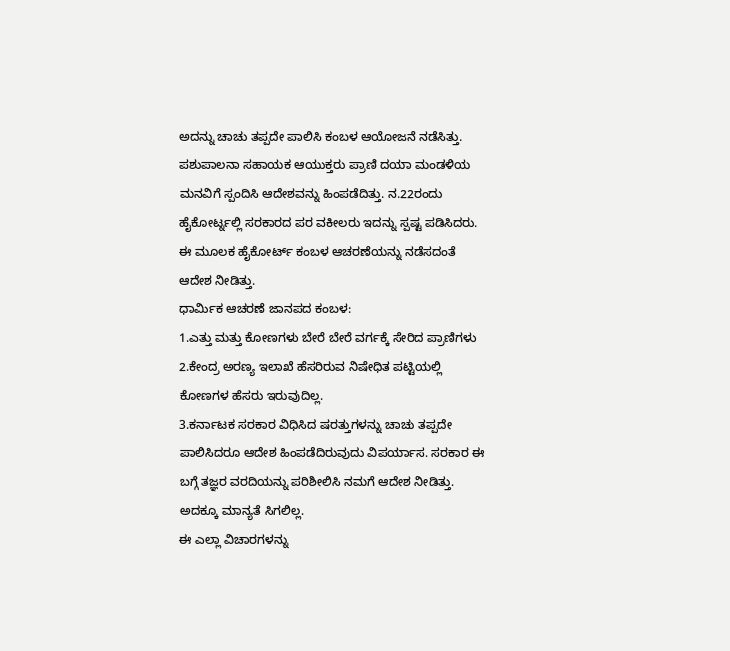ಅದನ್ನು ಚಾಚು ತಪ್ಪದೇ ಪಾಲಿಸಿ ಕಂಬಳ ಆಯೋಜನೆ ನಡೆಸಿತ್ತು. ಪಶುಪಾಲನಾ ಸಹಾಯಕ ಆಯುಕ್ತರು ಪ್ರಾಣಿ ದಯಾ ಮಂಡಳಿಯ ಮನವಿಗೆ ಸ್ಪಂದಿಸಿ ಆದೇಶವನ್ನು ಹಿಂಪಡೆದಿತ್ತು. ನ.22ರಂದು ಹೈಕೋರ್ಟ್ನಲ್ಲಿ ಸರಕಾರದ ಪರ ವಕೀಲರು ಇದನ್ನು ಸ್ಪಷ್ಟ ಪಡಿಸಿದರು. ಈ ಮೂಲಕ ಹೈಕೋರ್ಟ್ ಕಂಬಳ ಆಚರಣೆಯನ್ನು ನಡೆಸದಂತೆ ಆದೇಶ ನೀಡಿತ್ತು.
ಧಾರ್ಮಿಕ ಆಚರಣೆ ಜಾನಪದ ಕಂಬಳ:
1.ಎತ್ತು ಮತ್ತು ಕೋಣಗಳು ಬೇರೆ ಬೇರೆ ವರ್ಗಕ್ಕೆ ಸೇರಿದ ಪ್ರಾಣಿಗಳು
2.ಕೇಂದ್ರ ಅರಣ್ಯ ಇಲಾಖೆ ಹೆಸರಿರುವ ನಿಷೇಧಿತ ಪಟ್ಟಿಯಲ್ಲಿ ಕೋಣಗಳ ಹೆಸರು ಇರುವುದಿಲ್ಲ.
3.ಕರ್ನಾಟಕ ಸರಕಾರ ವಿಧಿಸಿದ ಷರತ್ತುಗಳನ್ನು ಚಾಚು ತಪ್ಪದೇ ಪಾಲಿಸಿದರೂ ಆದೇಶ ಹಿಂಪಡೆದಿರುವುದು ವಿಪರ್ಯಾಸ. ಸರಕಾರ ಈ ಬಗ್ಗೆ ತಜ್ಞರ ವರದಿಯನ್ನು ಪರಿಶೀಲಿಸಿ ನಮಗೆ ಆದೇಶ ನೀಡಿತ್ತು. ಅದಕ್ಕೂ ಮಾನ್ಯತೆ ಸಿಗಲಿಲ್ಲ.
ಈ ಎಲ್ಲಾ ವಿಚಾರಗಳನ್ನು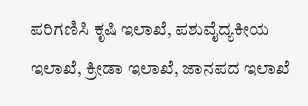ಪರಿಗಣಿಸಿ ಕೃಷಿ ಇಲಾಖೆ, ಪಶುವೈದ್ಯಕೀಯ ಇಲಾಖೆ, ಕ್ರೀಡಾ ಇಲಾಖೆ, ಜಾನಪದ ಇಲಾಖೆ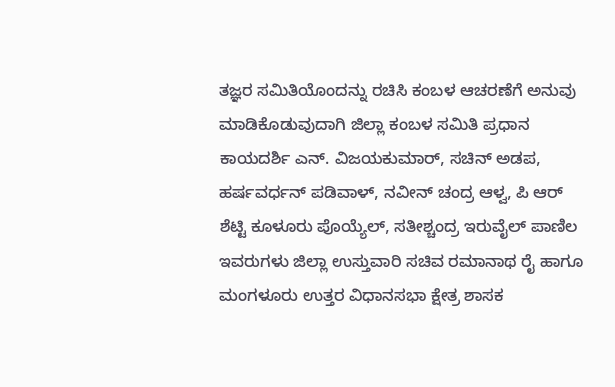ತಜ್ಞರ ಸಮಿತಿಯೊಂದನ್ನು ರಚಿಸಿ ಕಂಬಳ ಆಚರಣೆಗೆ ಅನುವು ಮಾಡಿಕೊಡುವುದಾಗಿ ಜಿಲ್ಲಾ ಕಂಬಳ ಸಮಿತಿ ಪ್ರಧಾನ ಕಾಯದರ್ಶಿ ಎನ್. ವಿಜಯಕುಮಾರ್, ಸಚಿನ್ ಅಡಪ, ಹರ್ಷವರ್ಧನ್ ಪಡಿವಾಳ್, ನವೀನ್ ಚಂದ್ರ ಆಳ್ವ, ಪಿ ಆರ್ ಶೆಟ್ಟಿ ಕೂಳೂರು ಪೊಯ್ಯೆಲ್, ಸತೀಶ್ಚಂದ್ರ ಇರುವೈಲ್ ಪಾಣಿಲ ಇವರುಗಳು ಜಿಲ್ಲಾ ಉಸ್ತುವಾರಿ ಸಚಿವ ರಮಾನಾಥ ರೈ ಹಾಗೂ ಮಂಗಳೂರು ಉತ್ತರ ವಿಧಾನಸಭಾ ಕ್ಷೇತ್ರ ಶಾಸಕ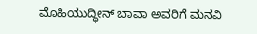ಮೊಹಿಯುದ್ಧೀನ್ ಬಾವಾ ಅವರಿಗೆ ಮನವಿ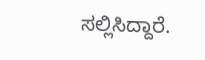ಸಲ್ಲಿಸಿದ್ದಾರೆ.